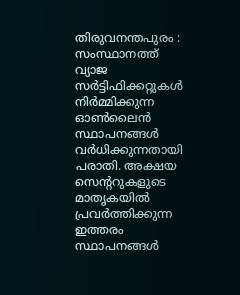തിരുവനന്തപുരം : സംസ്ഥാനത്ത് വ്യാജ സർട്ടിഫിക്കറ്റുകൾ നിർമ്മിക്കുന്ന ഓൺലൈൻ സ്ഥാപനങ്ങൾ വർധിക്കുന്നതായി പരാതി. അക്ഷയ സെന്ററുകളുടെ മാതൃകയിൽ പ്രവർത്തിക്കുന്ന ഇത്തരം സ്ഥാപനങ്ങൾ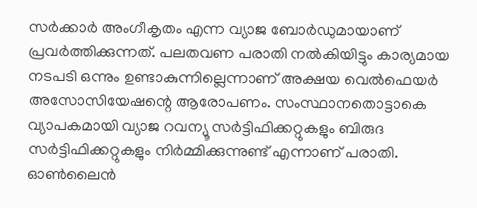സർക്കാർ അംഗീകൃതം എന്ന വ്യാജ ബോർഡുമായാണ് പ്രവർത്തിക്കുന്നത്. പലതവണ പരാതി നൽകിയിട്ടും കാര്യമായ നടപടി ഒന്നും ഉണ്ടാകുന്നില്ലെന്നാണ് അക്ഷയ വെൽഫെയർ അസോസിയേഷന്റെ ആരോപണം. സംസ്ഥാനതൊട്ടാകെ വ്യാപകമായി വ്യാജ റവന്യൂ സർട്ടിഫിക്കറ്റുകളും ബിരുദ സർട്ടിഫിക്കറ്റുകളും നിർമ്മിക്കുന്നുണ്ട് എന്നാണ് പരാതി.
ഓൺലൈൻ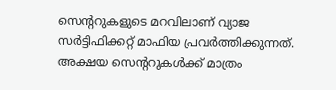സെന്ററുകളുടെ മറവിലാണ് വ്യാജ സർട്ടിഫിക്കറ്റ് മാഫിയ പ്രവർത്തിക്കുന്നത്. അക്ഷയ സെന്ററുകൾക്ക് മാത്രം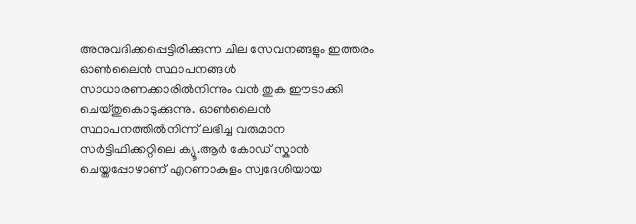അനുവദിക്കപ്പെട്ടിരിക്കുന്ന ചില സേവനങ്ങളും ഇത്തരം ഓൺലൈൻ സ്ഥാപനങ്ങൾ സാധാരണക്കാരിൽനിന്നും വൻ തുക ഈടാക്കി ചെയ്തുകൊടുക്കുന്നു. ഓൺലൈൻ സ്ഥാപനത്തിൽനിന്ന് ലഭിച്ച വരുമാന സർട്ടിഫിക്കറ്റിലെ ക്യൂ.ആർ കോഡ് സ്കാൻ ചെയ്തപ്പോഴാണ് എറണാകുളം സ്വദേശിയായ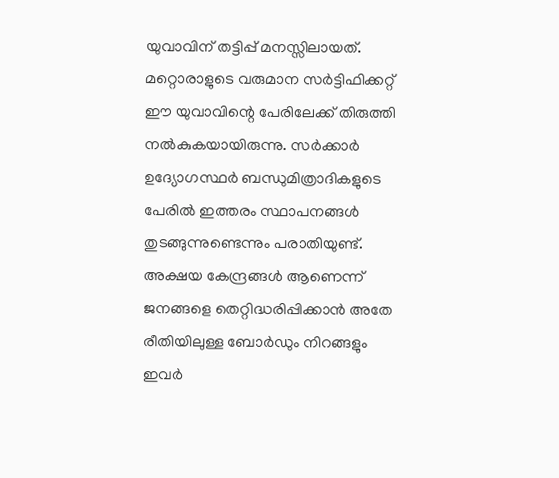യുവാവിന് തട്ടിപ്പ് മനസ്സിലായത്. മറ്റൊരാളുടെ വരുമാന സർട്ടിഫിക്കറ്റ് ഈ യുവാവിന്റെ പേരിലേക്ക് തിരുത്തി നൽകുകയായിരുന്നു. സർക്കാർ ഉദ്യോഗസ്ഥർ ബന്ധുമിത്രാദികളുടെ പേരിൽ ഇത്തരം സ്ഥാപനങ്ങൾ തുടങ്ങുന്നുണ്ടെന്നും പരാതിയുണ്ട്. അക്ഷയ കേന്ദ്രങ്ങൾ ആണെന്ന് ജനങ്ങളെ തെറ്റിദ്ധരിപ്പിക്കാൻ അതേ രീതിയിലുള്ള ബോർഡും നിറങ്ങളും ഇവർ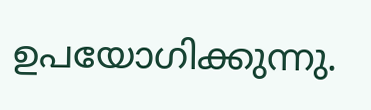ഉപയോഗിക്കുന്നു.